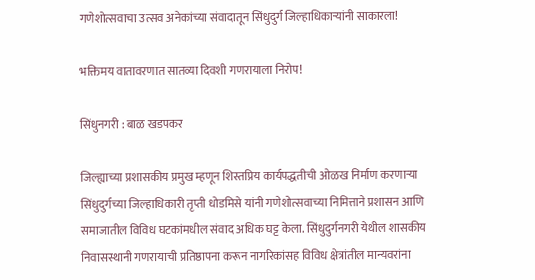गणेशोत्सवाचा उत्सव अनेकांच्या संवादातून सिंधुदुर्ग जिल्हाधिकाऱ्यांनी साकारला!

भक्तिमय वातावरणात सातव्या दिवशी गणरायाला निरोप!

सिंधुनगरी : बाळ खडपकर

जिल्ह्याच्या प्रशासकीय प्रमुख म्हणून शिस्तप्रिय कार्यपद्धतीची ओळख निर्माण करणाऱ्या सिंधुदुर्गच्या जिल्हाधिकारी तृप्ती धोडमिसे यांनी गणेशोत्सवाच्या निमित्ताने प्रशासन आणि समाजातील विविध घटकांमधील संवाद अधिक घट्ट केला. सिंधुदुर्गनगरी येथील शासकीय निवासस्थानी गणरायाची प्रतिष्ठापना करून नागरिकांसह विविध क्षेत्रांतील मान्यवरांना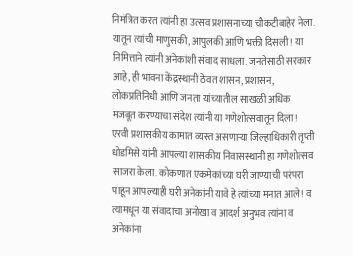निमंत्रित करत त्यांनी हा उत्सव प्रशासनाच्या चौकटीबाहेर नेला. यातून त्यांची माणुसकी, आपुलकी आणि भक्ती दिसली! या निमित्ताने त्यांनी अनेकांशी संवाद साधला. जनतेसाठी सरकार आहे, ही भावना केंद्रस्थानी ठेवत शासन, प्रशासन, लोकप्रतिनिधी आणि जनता यांच्यातील साखळी अधिक मजबूत करण्याचा संदेश त्यांनी या गणेशोत्सवातून दिला!
एरवी प्रशासकीय कामात व्यस्त असणाऱ्या जिल्हाधिकारी तृप्ती धोडमिसे यांनी आपल्या शासकीय निवासस्थानी हा गणेशोत्सव साजरा केला. कोकणात एकमेकांच्या घरी जाण्याची परंपरा पाहून आपल्याही घरी अनेकांनी यावे हे त्यांच्या मनात आले! व त्यामधून या संवादाचा अनोखा व आदर्श अनुभव त्यांना व अनेकांना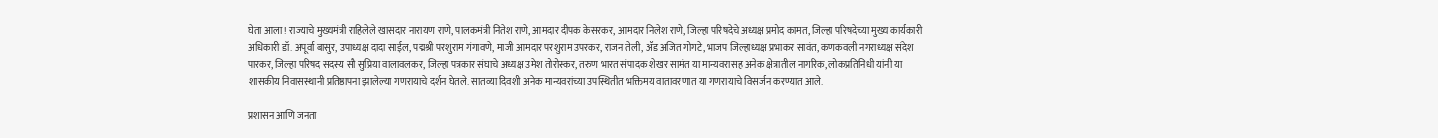घेता आला! राज्याचे मुख्यमंत्री राहिलेले खासदार नारायण राणे, पालकमंत्री नितेश राणे, आमदार दीपक केसरकर, आमदार निलेश राणे, जिल्हा परिषदेचे अध्यक्ष प्रमोद कामत, जिल्हा परिषदेच्या मुख्य कार्यकारी अधिकारी डॉ. अपूर्वा बासुर, उपाध्यक्ष दादा साईल, पद्मश्री परशुराम गंगावणे, माजी आमदार परशुराम उपरकर, राजन तेली, ॲड अजित गोगटे, भाजप जिल्हाध्यक्ष प्रभाकर सावंत, कणकवली नगराध्यक्ष संदेश पारकर, जिल्हा परिषद सदस्य सौ सुप्रिया वालावलकर, जिल्हा पत्रकार संघाचे अध्यक्ष उमेश तोरोस्कर, तरुण भारत संपादक शेखर सामंत या मान्यवरासह अनेक क्षेत्रातील नागरिक, लोकप्रतिनिधी यांनी या शासकीय निवासस्थानी प्रतिष्ठापना झालेल्या गणरायाचे दर्शन घेतले. सातव्या दिवशी अनेक मान्यवरांच्या उपस्थितीत भक्तिमय वातावरणात या गणरायाचे विसर्जन करण्यात आले.

प्रशासन आणि जनता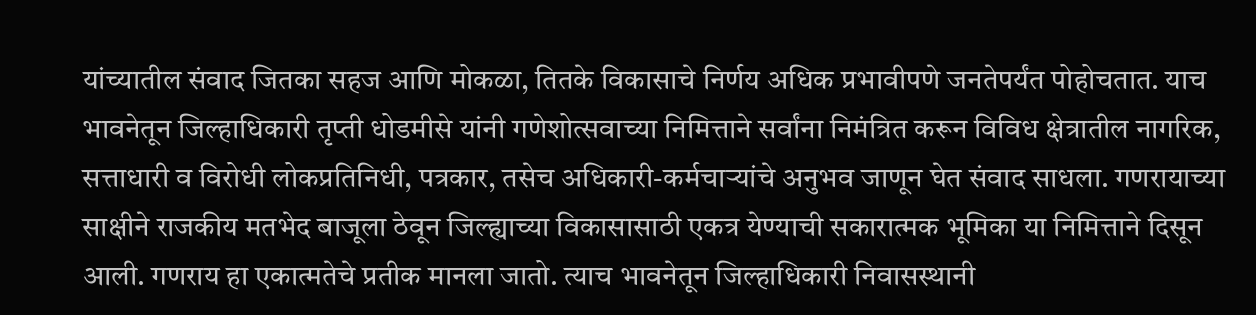यांच्यातील संवाद जितका सहज आणि मोकळा, तितके विकासाचे निर्णय अधिक प्रभावीपणे जनतेपर्यंत पोहोचतात. याच भावनेतून जिल्हाधिकारी तृप्ती धोडमीसे यांनी गणेशोत्सवाच्या निमित्ताने सर्वांना निमंत्रित करून विविध क्षेत्रातील नागरिक, सत्ताधारी व विरोधी लोकप्रतिनिधी, पत्रकार, तसेच अधिकारी-कर्मचाऱ्यांचे अनुभव जाणून घेत संवाद साधला. गणरायाच्या साक्षीने राजकीय मतभेद बाजूला ठेवून जिल्ह्याच्या विकासासाठी एकत्र येण्याची सकारात्मक भूमिका या निमित्ताने दिसून आली. गणराय हा एकात्मतेचे प्रतीक मानला जातो. त्याच भावनेतून जिल्हाधिकारी निवासस्थानी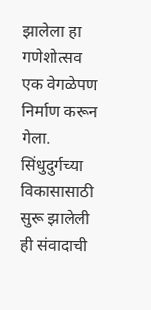झालेला हा गणेशोत्सव एक वेगळेपण निर्माण करून गेला. सिंधुदुर्गच्या विकासासाठी सुरू झालेली ही संवादाची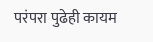परंपरा पुढेही कायम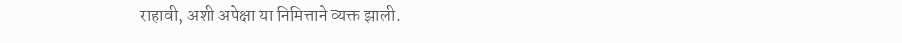राहावी, अशी अपेक्षा या निमित्ताने व्यक्त झाली.